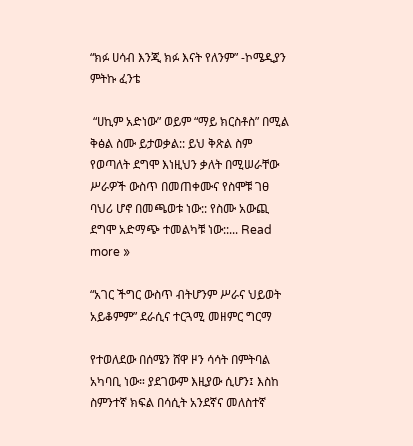“ክፉ ሀሳብ እንጂ ክፉ እናት የለንም” -ኮሜዲያን ምትኩ ፈንቴ

 “ሀኪም አድነው” ወይም “ማይ ክርስቶስ” በሚል ቅፅል ስሙ ይታወቃል:: ይህ ቅጽል ስም የወጣለት ደግሞ እነዚህን ቃለት በሚሠራቸው ሥራዎች ውስጥ በመጠቀሙና የስሞቹ ገፀ ባህሪ ሆኖ በመጫወቱ ነው:: የስሙ አውጪ ደግሞ አድማጭ ተመልካቹ ነው::... Read more »

“አገር ችግር ውስጥ ብትሆንም ሥራና ህይወት አይቆምም” ደራሲና ተርጓሚ መዘምር ግርማ

የተወለደው በሰሜን ሸዋ ዞን ሳሳት በምትባል አካባቢ ነው። ያደገውም እዚያው ሲሆን፤ እስከ ስምንተኛ ክፍል በሳሲት አንደኛና መለስተኛ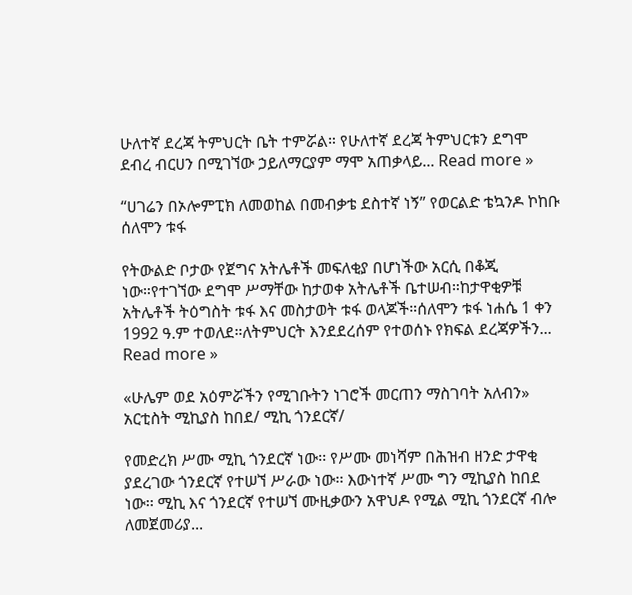ሁለተኛ ደረጃ ትምህርት ቤት ተምሯል። የሁለተኛ ደረጃ ትምህርቱን ደግሞ ደብረ ብርሀን በሚገኘው ኃይለማርያም ማሞ አጠቃላይ... Read more »

“ሀገሬን በኦሎምፒክ ለመወከል በመብቃቴ ደስተኛ ነኝ” የወርልድ ቴኳንዶ ኮከቡ ሰለሞን ቱፋ

የትውልድ ቦታው የጀግና አትሌቶች መፍለቂያ በሆነችው አርሲ በቆጂ ነው።የተገኘው ደግሞ ሥማቸው ከታወቀ አትሌቶች ቤተሠብ።ከታዋቂዎቹ አትሌቶች ትዕግስት ቱፋ እና መስታወት ቱፋ ወላጆች።ሰለሞን ቱፋ ነሐሴ 1 ቀን 1992 ዓ.ም ተወለደ።ለትምህርት እንደደረሰም የተወሰኑ የክፍል ደረጃዎችን... Read more »

«ሁሌም ወደ አዕምሯችን የሚገቡትን ነገሮች መርጠን ማስገባት አለብን» አርቲስት ሚኪያስ ከበደ/ ሚኪ ጎንደርኛ/

የመድረክ ሥሙ ሚኪ ጎንደርኛ ነው፡፡ የሥሙ መነሻም በሕዝብ ዘንድ ታዋቂ ያደረገው ጎንደርኛ የተሠኘ ሥራው ነው፡፡ እውነተኛ ሥሙ ግን ሚኪያስ ከበደ ነው፡፡ ሚኪ እና ጎንደርኛ የተሠኘ ሙዚቃውን አዋህዶ የሚል ሚኪ ጎንደርኛ ብሎ ለመጀመሪያ...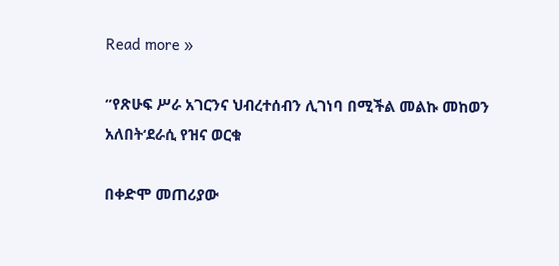Read more »

”የጽሁፍ ሥራ አገርንና ህብረተሰብን ሊገነባ በሚችል መልኩ መከወን አለበት‘ደራሲ የዝና ወርቁ

በቀድሞ መጠሪያው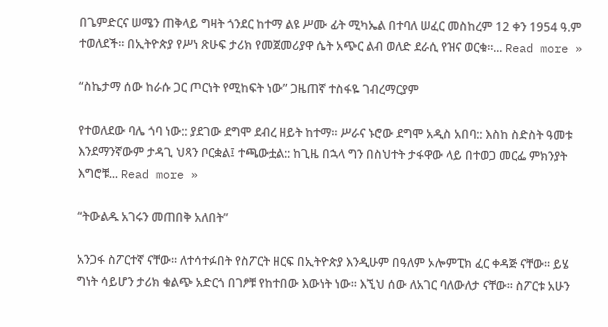በጌምድርና ሠሜን ጠቅላይ ግዛት ጎንደር ከተማ ልዩ ሥሙ ፊት ሚካኤል በተባለ ሠፈር መስከረም 12 ቀን 1954 ዓ.ም ተወለደች። በኢትዮጵያ የሥነ ጽሁፍ ታሪክ የመጀመሪያዋ ሴት አጭር ልብ ወለድ ደራሲ የዝና ወርቁ።... Read more »

“ስኬታማ ሰው ከራሱ ጋር ጦርነት የሚከፍት ነው” ጋዜጠኛ ተስፋዬ ገብረማርያም

የተወለደው ባሌ ጎባ ነው:: ያደገው ደግሞ ደብረ ዘይት ከተማ። ሥራና ኑሮው ደግሞ አዲስ አበባ:: እስከ ስድስት ዓመቱ እንደማንኛውም ታዳጊ ህጻን ቦርቋል፤ ተጫውቷል:: ከጊዜ በኋላ ግን በስህተት ታፋዋው ላይ በተወጋ መርፌ ምክንያት እግሮቹ... Read more »

“ትውልዱ አገሩን መጠበቅ አለበት”

አንጋፋ ስፖርተኛ ናቸው። ለተሳተፉበት የስፖርት ዘርፍ በኢትዮጵያ እንዲሁም በዓለም ኦሎምፒክ ፈር ቀዳጅ ናቸው። ይሄ ግነት ሳይሆን ታሪክ ቁልጭ አድርጎ በገፆቹ የከተበው እውነት ነው። እኚህ ሰው ለአገር ባለውለታ ናቸው። ስፖርቱ አሁን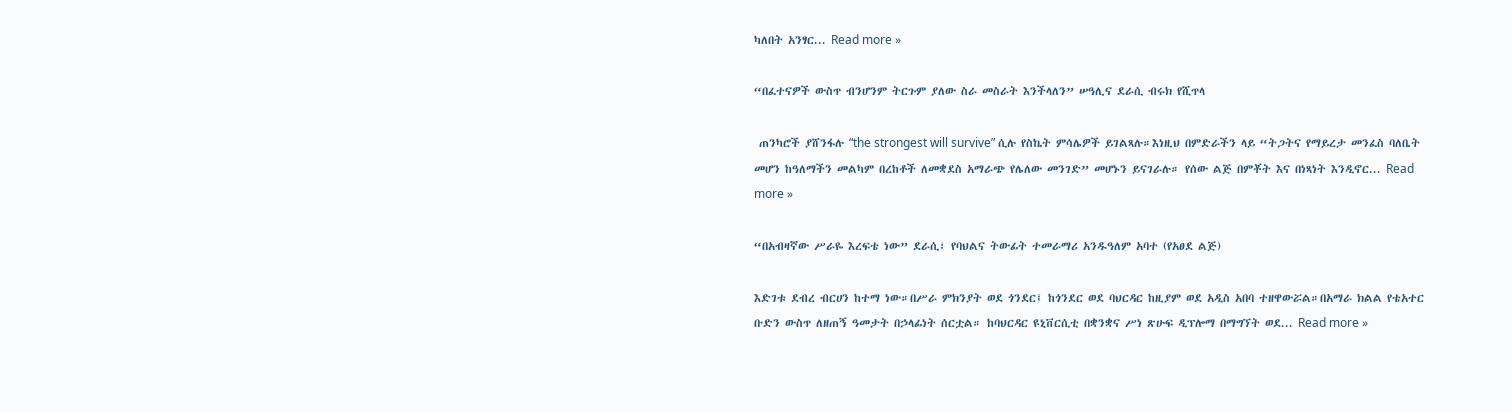ካለበት አንፃር... Read more »

“በፈተናዎች ውስጥ ብንሆንም ትርጉም ያለው ስራ መስራት እንችላለን” ሠዓሊና ደራሲ ብሩክ የሺጥላ

 ጠንካሮች ያሸንፋሉ “the strongest will survive” ሲሉ የስኬት ምሳሌዎች ይገልጻሉ።እነዚህ በምድራችን ላይ “ትጋትና የማይረታ መንፈስ ባለቤት መሆን ከዓለማችን መልካም በረከቶች ለመቋደስ አማራጭ የሌለው መንገድ” መሆኑን ይናገራሉ። የሰው ልጅ በምቾት እና በነጻነት እንዲኖር... Read more »

“በአብዛኛው ሥራዬ እረፍቴ ነው” ደራሲ፣ የባህልና ትውፊት ተመራማሪ አንዱዓለም አባተ (የአፀደ ልጅ)

እድገቱ ደብረ ብርሀን ከተማ ነው።በሥራ ምክንያት ወደ ጎንደር፤ ከጎንደር ወደ ባህርዳር ከዚያም ወደ አዲስ አበባ ተዘዋውሯል።በአማራ ክልል የቴአተር ቡድን ውስጥ ለዘጠኝ ዓመታት በኃላፊነት ሰርቷል። ከባህርዳር ዩኒቨርሲቲ በቋንቋና ሥነ ጽሁፍ ዲፕሎማ በማግኘት ወደ... Read more »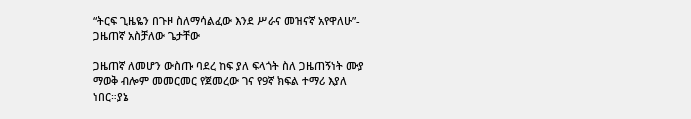“ትርፍ ጊዜዬን በጉዞ ስለማሳልፈው እንደ ሥራና መዝናኛ አየዋለሁ”- ጋዜጠኛ አስቻለው ጌታቸው

ጋዜጠኛ ለመሆን ውስጡ ባደረ ከፍ ያለ ፍላጎት ስለ ጋዜጠኝነት ሙያ ማወቅ ብሎም መመርመር የጀመረው ገና የ9ኛ ክፍል ተማሪ እያለ ነበር።ያኔ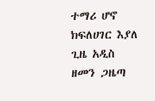ተማሪ ሆኖ ክፍለሀገር እያለ ጊዜ አዲስ ዘመን ጋዜጣ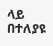ላይ በተለያዩ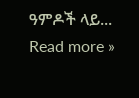ዓምዶች ላይ... Read more »